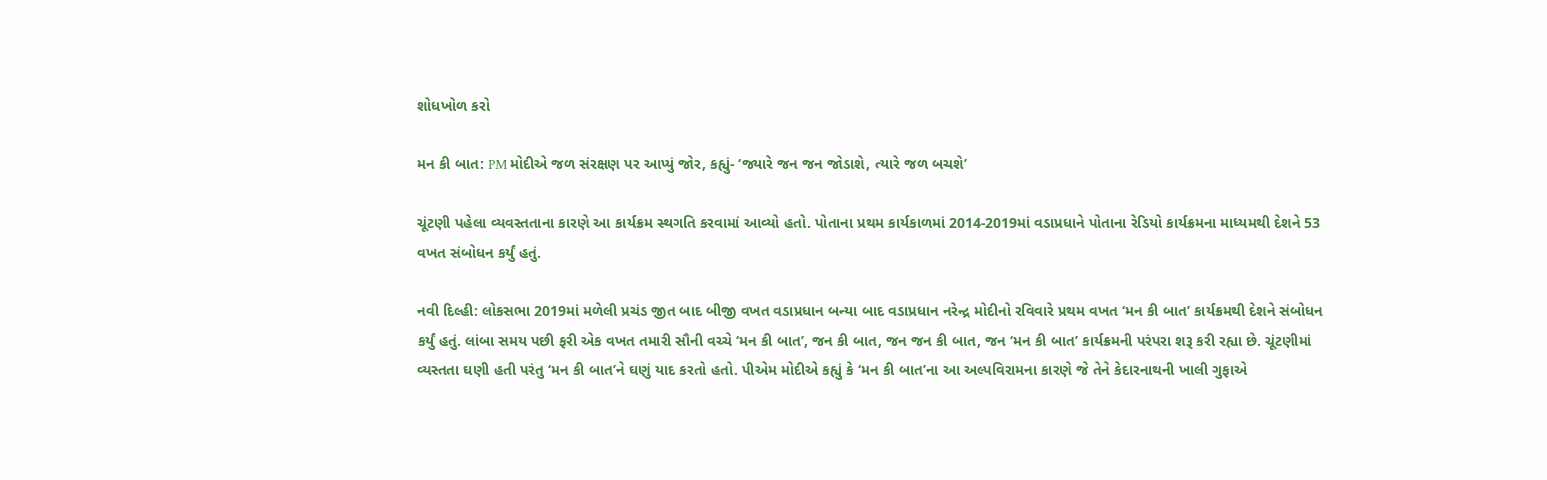શોધખોળ કરો

મન કી બાત: PM મોદીએ જળ સંરક્ષણ પર આપ્યું જોર, કહ્યું- ‘જ્યારે જન જન જોડાશે, ત્યારે જળ બચશે’

ચૂંટણી પહેલા વ્યવસ્તતાના કારણે આ કાર્યક્રમ સ્થગતિ કરવામાં આવ્યો હતો. પોતાના પ્રથમ કાર્યકાળમાં 2014-2019માં વડાપ્રધાને પોતાના રેડિયો કાર્યક્રમના માધ્યમથી દેશને 53 વખત સંબોધન કર્યું હતું.

નવી દિલ્હી: લોકસભા 2019માં મળેલી પ્રચંડ જીત બાદ બીજી વખત વડાપ્રધાન બન્યા બાદ વડાપ્રધાન નરેન્દ્ર મોદીનો રવિવારે પ્રથમ વખત ‘મન કી બાત’ કાર્યક્રમથી દેશને સંબોધન કર્યું હતું. લાંબા સમય પછી ફરી એક વખત તમારી સૌની વચ્ચે ‘મન કી બાત’, જન કી બાત, જન જન કી બાત, જન ‘મન કી બાત’ કાર્યક્રમની પરંપરા શરૂ કરી રહ્યા છે. ચૂંટણીમાં વ્યસ્તતા ઘણી હતી પરંતુ ‘મન કી બાત’ને ઘણું યાદ કરતો હતો. પીએમ મોદીએ કહ્યું કે ‘મન કી બાત’ના આ અલ્પવિરામના કારણે જે તેને કેદારનાથની ખાલી ગુફાએ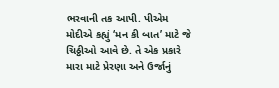ભરવાની તક આપી. પીએમ મોદીએ કહ્યું ‘મન કી બાત’ માટે જે ચિઠ્ઠીઓ આવે છે. તે એક પ્રકારે મારા માટે પ્રેરણા અને ઉર્જાનું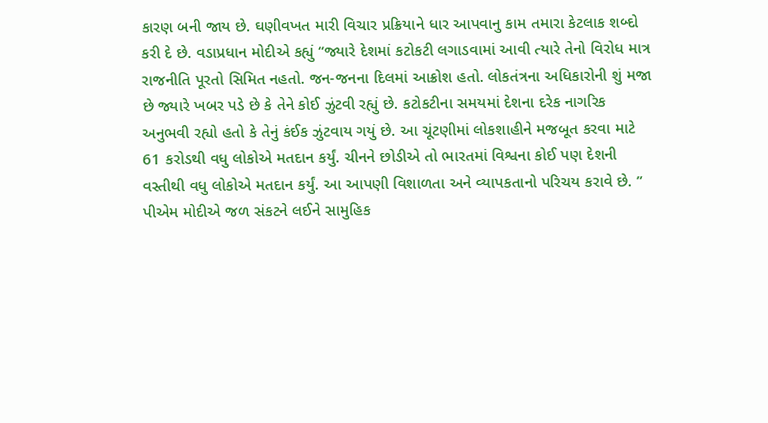કારણ બની જાય છે. ઘણીવખત મારી વિચાર પ્રક્રિયાને ધાર આપવાનુ કામ તમારા કેટલાક શબ્દો કરી દે છે. વડાપ્રધાન મોદીએ કહ્યું “જ્યારે દેશમાં કટોકટી લગાડવામાં આવી ત્યારે તેનો વિરોધ માત્ર રાજનીતિ પૂરતો સિમિત નહતો. જન-જનના દિલમાં આક્રોશ હતો. લોકતંત્રના અધિકારોની શું મજા છે જ્યારે ખબર પડે છે કે તેને કોઈ ઝુંટવી રહ્યું છે. કટોકટીના સમયમાં દેશના દરેક નાગરિક અનુભવી રહ્યો હતો કે તેનું કંઈક ઝુંટવાય ગયું છે. આ ચૂંટણીમાં લોકશાહીને મજબૂત કરવા માટે 61 કરોડથી વધુ લોકોએ મતદાન કર્યું. ચીનને છોડીએ તો ભારતમાં વિશ્વના કોઈ પણ દેશની વસ્તીથી વધુ લોકોએ મતદાન કર્યું. આ આપણી વિશાળતા અને વ્યાપકતાનો પરિચય કરાવે છે. ” પીએમ મોદીએ જળ સંકટને લઈને સામુહિક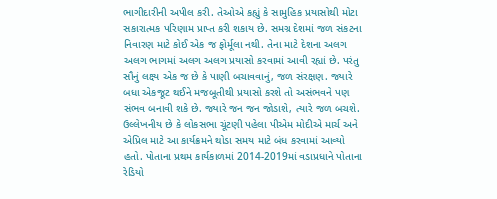ભાગીદારીની અપીલ કરી. તેઓએ કહ્યું કે સામુહિક પ્રયાસોથી મોટા સકારાત્મક પરિણામ પ્રાપ્ત કરી શકાય છે. સમગ્ર દેશમાં જળ સંકટના નિવારણ માટે કોઈ એક જ ફોર્મૂલા નથી. તેના માટે દેશના અલગ અલગ ભાગમાં અલગ અલગ પ્રયાસો કરવામાં આવી રહ્યાં છે. પરંતુ સૌનું લક્ષ્ય એક જ છે કે પાણી બચાવવાનું, જળ સંરક્ષણ. જ્યારે બધા એકજૂટ થઈને મજબૂતીથી પ્રયાસો કરશે તો અસંભવને પણ સંભવ બનાવી શકે છે. જ્યારે જન જન જોડાશે, ત્યારે જળ બચશે. ઉલ્લેખનીય છે કે લોકસભા ચૂંટણી પહેલા પીએમ મોદીએ માર્ચ અને એપ્રિલ માટે આ કાર્યક્રમને થોડા સમય માટે બંધ કરવામાં આવ્યો હતો. પોતાના પ્રથમ કાર્યકાળમાં 2014-2019માં વડાપ્રધાને પોતાના રેડિયો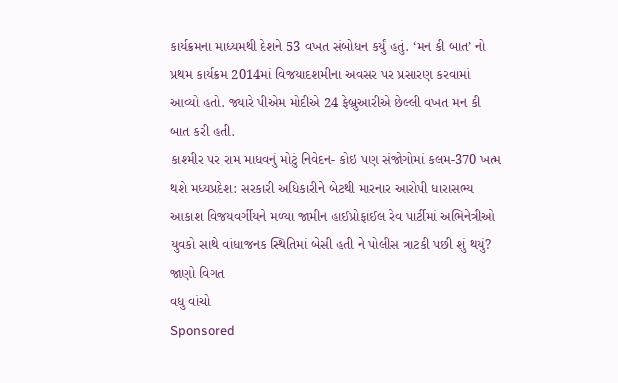કાર્યક્રમના માધ્યમથી દેશને 53 વખત સંબોધન કર્યું હતું. ‘મન કી બાત’ નો પ્રથમ કાર્યક્રમ 2014માં વિજયાદશમીના અવસર પર પ્રસારણ કરવામાં આવ્યો હતો. જ્યારે પીએમ મોદીએ 24 ફેબ્રુઆરીએ છેલ્લી વખત મન કી બાત કરી હતી.
કાશ્મીર પર રામ માધવનું મોટું નિવેદન- કોઇ પણ સંજોગોમાં કલમ-370 ખત્મ થશે મધ્યપ્રદેશ: સરકારી અધિકારીને બેટથી મારનાર આરોપી ધારાસભ્ય આકાશ વિજયવર્ગીયને મળ્યા જામીન હાઈપ્રોફાઈલ રેવ પાર્ટીમાં અભિનેત્રીઓ યુવકો સાથે વાંધાજનક સ્થિતિમાં બેસી હતી ને પોલીસ ત્રાટકી પછી શું થયું? જાણો વિગત
વધુ વાંચો
Sponsored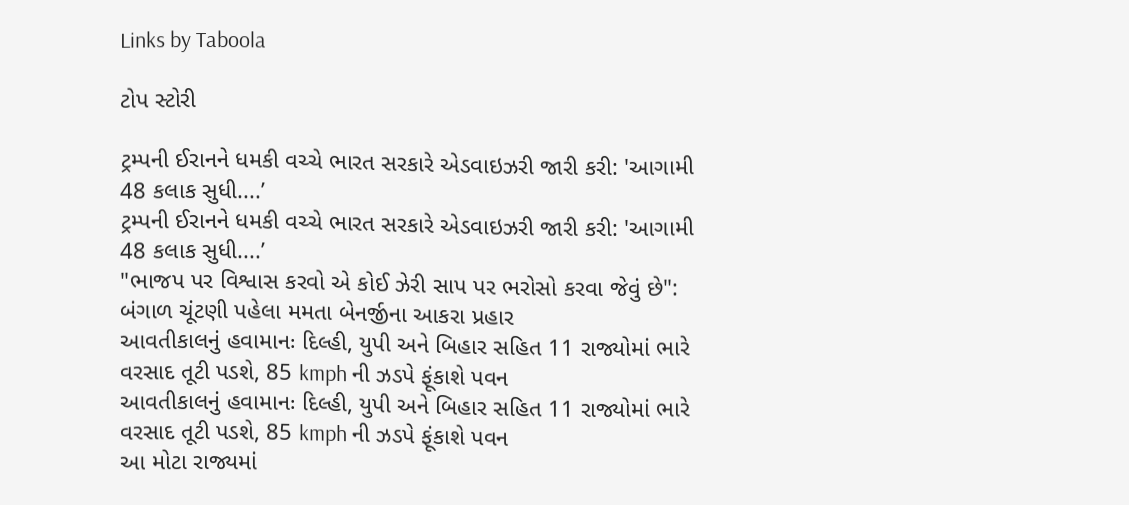Links by Taboola

ટોપ સ્ટોરી

ટ્રમ્પની ઈરાનને ધમકી વચ્ચે ભારત સરકારે એડવાઇઝરી જારી કરી: 'આગામી 48 કલાક સુધી....’
ટ્રમ્પની ઈરાનને ધમકી વચ્ચે ભારત સરકારે એડવાઇઝરી જારી કરી: 'આગામી 48 કલાક સુધી....’
"ભાજપ પર વિશ્વાસ કરવો એ કોઈ ઝેરી સાપ પર ભરોસો કરવા જેવું છે": બંગાળ ચૂંટણી પહેલા મમતા બેનર્જીના આકરા પ્રહાર
આવતીકાલનું હવામાનઃ દિલ્હી, યુપી અને બિહાર સહિત 11 રાજ્યોમાં ભારે વરસાદ તૂટી પડશે, 85 kmph ની ઝડપે ફૂંકાશે પવન
આવતીકાલનું હવામાનઃ દિલ્હી, યુપી અને બિહાર સહિત 11 રાજ્યોમાં ભારે વરસાદ તૂટી પડશે, 85 kmph ની ઝડપે ફૂંકાશે પવન
આ મોટા રાજ્યમાં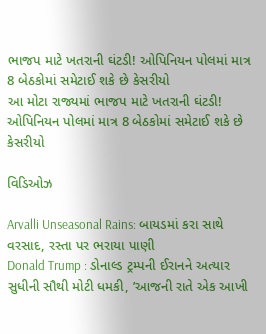ભાજપ માટે ખતરાની ઘંટડી! ઓપિનિયન પોલમાં માત્ર 8 બેઠકોમાં સમેટાઈ શકે છે કેસરીયો
આ મોટા રાજ્યમાં ભાજપ માટે ખતરાની ઘંટડી! ઓપિનિયન પોલમાં માત્ર 8 બેઠકોમાં સમેટાઈ શકે છે કેસરીયો

વિડિઓઝ

Arvalli Unseasonal Rains: બાયડમાં કરા સાથે વરસાદ, રસ્તા પર ભરાયા પાણી
Donald Trump : ડોનાલ્ડ ટ્રમ્પની ઈરાનને અત્યાર સુધીની સૌથી મોટી ધમકી, ’આજની રાતે એક આખી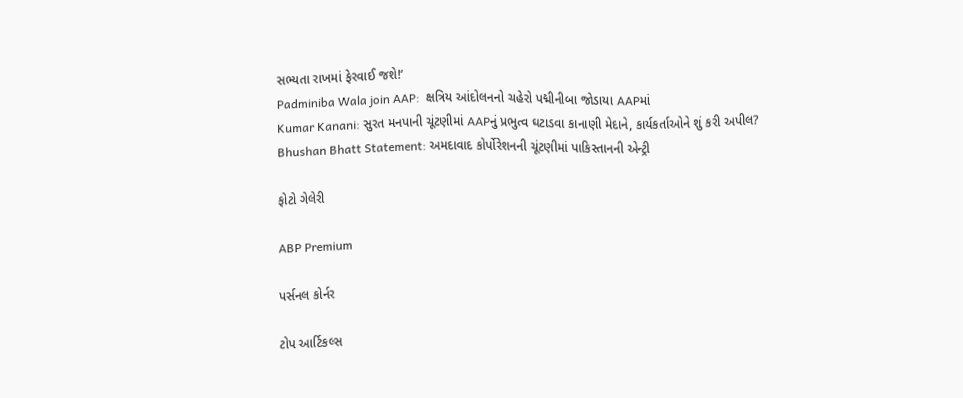સભ્યતા રાખમાં ફેરવાઈ જશે!‘
Padminiba Wala join AAP:  ક્ષત્રિય આંદોલનનો ચહેરો પદ્મીનીબા જોડાયા AAPમાં
Kumar Kanani: સુરત મનપાની ચૂંટણીમાં AAPનું પ્રભુત્વ ઘટાડવા કાનાણી મેદાને, કાર્યકર્તાઓને શું કરી અપીલ?
Bhushan Bhatt Statement: અમદાવાદ કોર્પોરેશનની ચૂંટણીમાં પાકિસ્તાનની એન્ટ્રી

ફોટો ગેલેરી

ABP Premium

પર્સનલ કોર્નર

ટોપ આર્ટિકલ્સ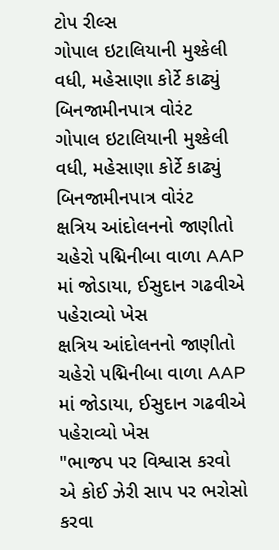ટોપ રીલ્સ
ગોપાલ ઇટાલિયાની મુશ્કેલી વધી, મહેસાણા કોર્ટે કાઢ્યું બિનજામીનપાત્ર વોરંટ
ગોપાલ ઇટાલિયાની મુશ્કેલી વધી, મહેસાણા કોર્ટે કાઢ્યું બિનજામીનપાત્ર વોરંટ
ક્ષત્રિય આંદોલનનો જાણીતો ચહેરો પદ્મિનીબા વાળા AAP માં જોડાયા, ઈસુદાન ગઢવીએ પહેરાવ્યો ખેસ
ક્ષત્રિય આંદોલનનો જાણીતો ચહેરો પદ્મિનીબા વાળા AAP માં જોડાયા, ઈસુદાન ગઢવીએ પહેરાવ્યો ખેસ
"ભાજપ પર વિશ્વાસ કરવો એ કોઈ ઝેરી સાપ પર ભરોસો કરવા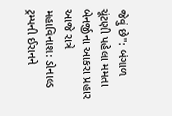જેવું છે": બંગાળ ચૂંટણી પહેલા મમતા બેનર્જીના આકરા પ્રહાર
આજે રાત્રે મહાવિનાશ: ડોનાલ્ડ ટ્રમ્પની ઈરાનને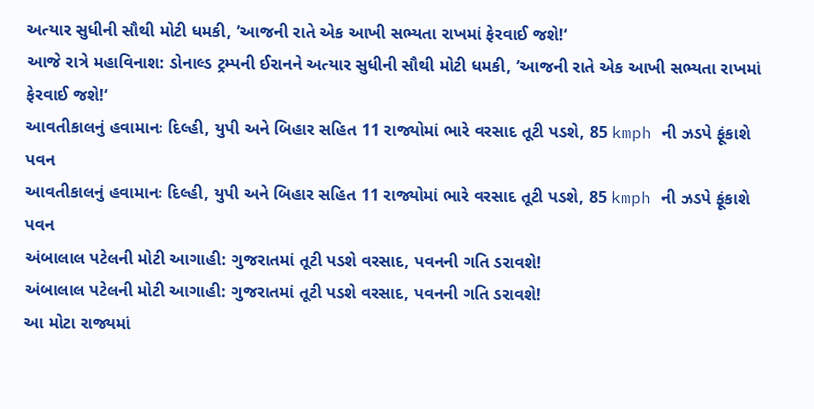અત્યાર સુધીની સૌથી મોટી ધમકી, ’આજની રાતે એક આખી સભ્યતા રાખમાં ફેરવાઈ જશે!‘
આજે રાત્રે મહાવિનાશ: ડોનાલ્ડ ટ્રમ્પની ઈરાનને અત્યાર સુધીની સૌથી મોટી ધમકી, ’આજની રાતે એક આખી સભ્યતા રાખમાં ફેરવાઈ જશે!‘
આવતીકાલનું હવામાનઃ દિલ્હી, યુપી અને બિહાર સહિત 11 રાજ્યોમાં ભારે વરસાદ તૂટી પડશે, 85 kmph ની ઝડપે ફૂંકાશે પવન
આવતીકાલનું હવામાનઃ દિલ્હી, યુપી અને બિહાર સહિત 11 રાજ્યોમાં ભારે વરસાદ તૂટી પડશે, 85 kmph ની ઝડપે ફૂંકાશે પવન
અંબાલાલ પટેલની મોટી આગાહી: ગુજરાતમાં તૂટી પડશે વરસાદ, પવનની ગતિ ડરાવશે!
અંબાલાલ પટેલની મોટી આગાહી: ગુજરાતમાં તૂટી પડશે વરસાદ, પવનની ગતિ ડરાવશે!
આ મોટા રાજ્યમાં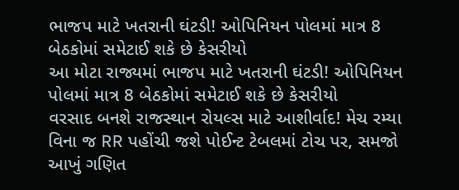ભાજપ માટે ખતરાની ઘંટડી! ઓપિનિયન પોલમાં માત્ર 8 બેઠકોમાં સમેટાઈ શકે છે કેસરીયો
આ મોટા રાજ્યમાં ભાજપ માટે ખતરાની ઘંટડી! ઓપિનિયન પોલમાં માત્ર 8 બેઠકોમાં સમેટાઈ શકે છે કેસરીયો
વરસાદ બનશે રાજસ્થાન રોયલ્સ માટે આશીર્વાદ! મેચ રમ્યા વિના જ RR પહોંચી જશે પોઈન્ટ ટેબલમાં ટોચ પર, સમજો આખું ગણિત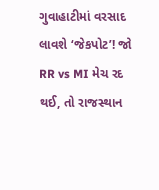ગુવાહાટીમાં વરસાદ લાવશે ‘જેકપોટ’! જો RR vs MI મેચ રદ થઈ, તો રાજસ્થાન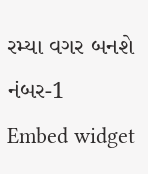રમ્યા વગર બનશે નંબર-1
Embed widget